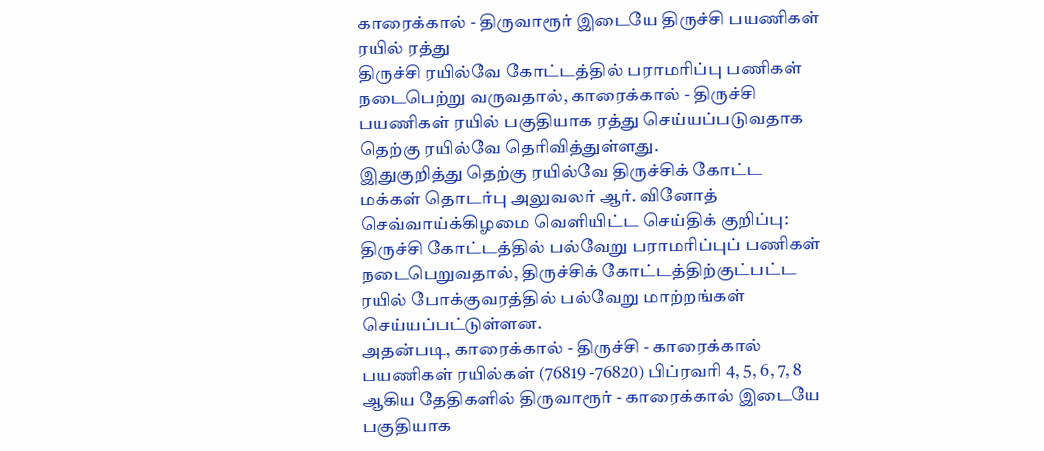காரைக்கால் - திருவாரூர் இடையே திருச்சி பயணிகள் ரயில் ரத்து
திருச்சி ரயில்வே கோட்டத்தில் பராமரிப்பு பணிகள் நடைபெற்று வருவதால், காரைக்கால் - திருச்சி பயணிகள் ரயில் பகுதியாக ரத்து செய்யப்படுவதாக தெற்கு ரயில்வே தெரிவித்துள்ளது.
இதுகுறித்து தெற்கு ரயில்வே திருச்சிக் கோட்ட மக்கள் தொடர்பு அலுவலர் ஆர். வினோத் செவ்வாய்க்கிழமை வெளியிட்ட செய்திக் குறிப்பு: திருச்சி கோட்டத்தில் பல்வேறு பராமரிப்புப் பணிகள் நடைபெறுவதால், திருச்சிக் கோட்டத்திற்குட்பட்ட ரயில் போக்குவரத்தில் பல்வேறு மாற்றங்கள் செய்யப்பட்டுள்ளன.
அதன்படி, காரைக்கால் - திருச்சி - காரைக்கால் பயணிகள் ரயில்கள் (76819 -76820) பிப்ரவரி 4, 5, 6, 7, 8 ஆகிய தேதிகளில் திருவாரூர் - காரைக்கால் இடையே பகுதியாக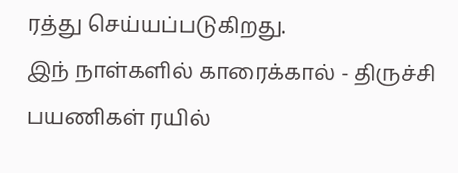ரத்து செய்யப்படுகிறது.
இந் நாள்களில் காரைக்கால் - திருச்சி பயணிகள் ரயில்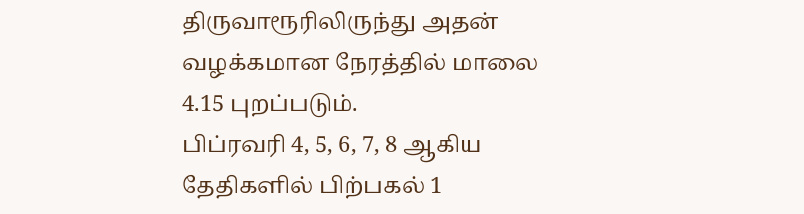திருவாரூரிலிருந்து அதன் வழக்கமான நேரத்தில் மாலை 4.15 புறப்படும்.
பிப்ரவரி 4, 5, 6, 7, 8 ஆகிய தேதிகளில் பிற்பகல் 1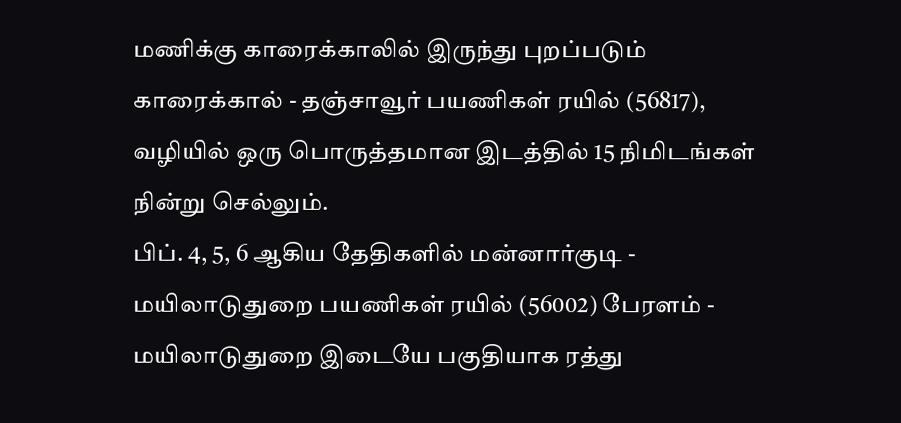மணிக்கு காரைக்காலில் இருந்து புறப்படும் காரைக்கால் - தஞ்சாவூர் பயணிகள் ரயில் (56817), வழியில் ஒரு பொருத்தமான இடத்தில் 15 நிமிடங்கள் நின்று செல்லும்.
பிப். 4, 5, 6 ஆகிய தேதிகளில் மன்னார்குடி - மயிலாடுதுறை பயணிகள் ரயில் (56002) பேரளம் - மயிலாடுதுறை இடையே பகுதியாக ரத்து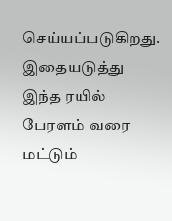செய்யப்படுகிறது. இதையடுத்து இந்த ரயில் பேரளம் வரை மட்டும்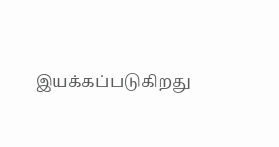இயக்கப்படுகிறது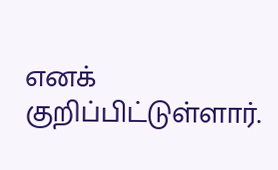எனக் குறிப்பிட்டுள்ளார்.